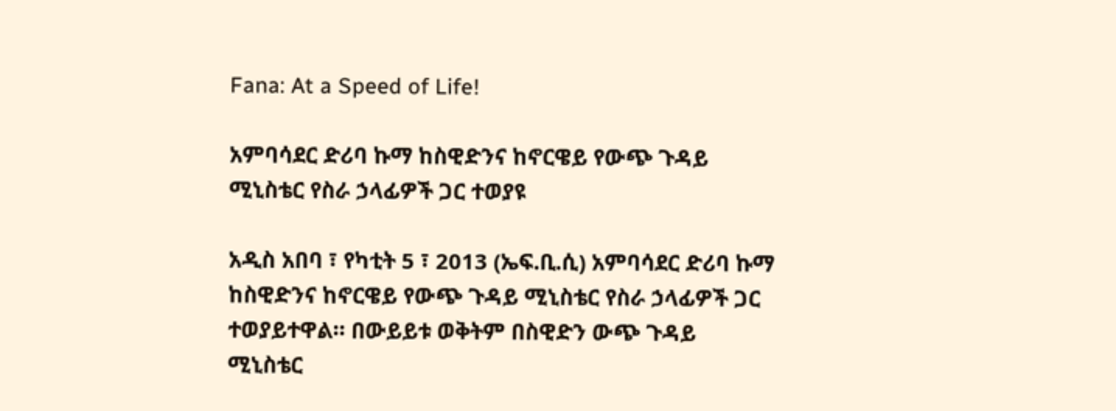Fana: At a Speed of Life!

አምባሳደር ድሪባ ኩማ ከስዊድንና ከኖርዌይ የውጭ ጉዳይ ሚኒስቴር የስራ ኃላፊዎች ጋር ተወያዩ

አዲስ አበባ ፣ የካቲት 5 ፣ 2013 (ኤፍ.ቢ.ሲ) አምባሳደር ድሪባ ኩማ ከስዊድንና ከኖርዌይ የውጭ ጉዳይ ሚኒስቴር የስራ ኃላፊዎች ጋር ተወያይተዋል። በውይይቱ ወቅትም በስዊድን ውጭ ጉዳይ ሚኒስቴር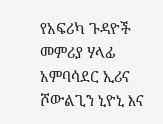የአፍሪካ ጉዳዮች መምሪያ ሃላፊ አምባሳደር ኢሪና ሾውልጊን ኒዮኒ እና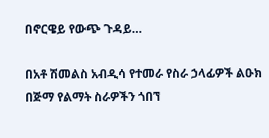በኖርዌይ የውጭ ጉዳይ…

በአቶ ሽመልስ አብዲሳ የተመራ የስራ ኃላፊዎች ልዑክ በጅማ የልማት ስራዎችን ጎበኘ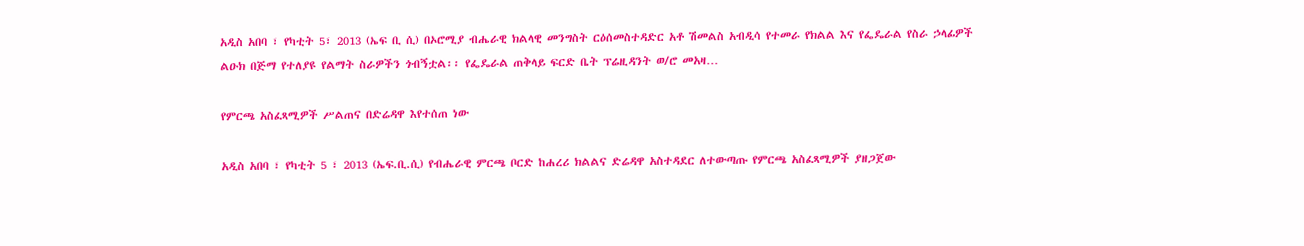አዲስ አበባ ፣ የካቲት 5፣ 2013 (ኤፍ ቢ ሲ) በኦሮሚያ ብሔራዊ ክልላዊ መንግስት ርዕሰመስተዳድር አቶ ሽመልስ አብዲሳ የተመራ የክልል እና የፌዴራል የስራ ኃላፊዎች ልዑክ በጅማ የተለያዩ የልማት ስራዎችን ጎብኝቷል፡፡ የፌዴራል ጠቅላይ ፍርድ ቤት ፕሬዚዳንት ወ/ሮ መአዛ…

የምርጫ አስፈጻሚዎች ሥልጠና በድሬዳዋ እየተሰጠ ነው

አዲስ አበባ ፣ የካቲት 5 ፣ 2013 (ኤፍ.ቢ.ሲ) የብሔራዊ ምርጫ ቦርድ ከሐረሪ ክልልና ድሬዳዋ አስተዳደር ለተውጣጡ የምርጫ አስፈጻሚዎች ያዘጋጀው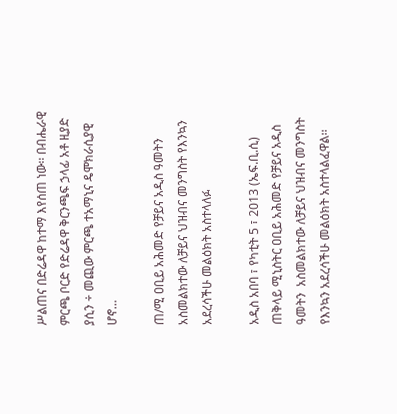ሥልጠና በድሬዳዋ ከተማ እየሰጠ ነው፡፡ በብሔራዊ ምርጫ ቦርድ የድሬዳዋ ቅርንጫፍ ኃላፊ አቶ ዚያድ ያሲን ÷ መጪው ምርጫ ተአማኒና ዴሞክራሲያዊ ሆኖ…

ጠ/ሚ ዐቢይ አሕመድ የቻይና አዲስ ዓመትን አስመልክተው ለቻይና ህዝብና መንግስት የእንኳን አደረሳችሁ መልዕክት አስተላለፉ

አዲስ አበባ ፣ የካቲት 5 ፣ 2013 (ኤፍ.ቢ.ሲ) ጠቅላይ ሚኒስትር ዐቢይ አሕመድ የቻይና አዲስ ዓመትን  አስመልክተው ለቻይና ህዝብና መንግስት የእንኳን አደረሳችሁ መልዕክት አስተላልፈዋል፡፡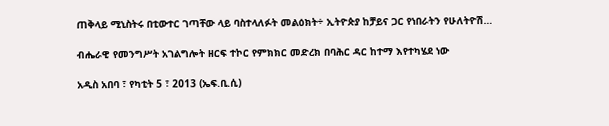ጠቅላይ ሚኒስትሩ በቲውተር ገጣቸው ላይ ባስተላለፉት መልዕክት÷ ኢትዮጵያ ከቻይና ጋር የነበራትን የሁለትዮሽ…

ብሔራዊ የመንግሥት አገልግሎት ዘርፍ ተኮር የምክክር መድረክ በባሕር ዳር ከተማ እየተካሄደ ነው

አዲስ አበባ ፣ የካቲት 5 ፣ 2013 (ኤፍ.ቢ.ሲ)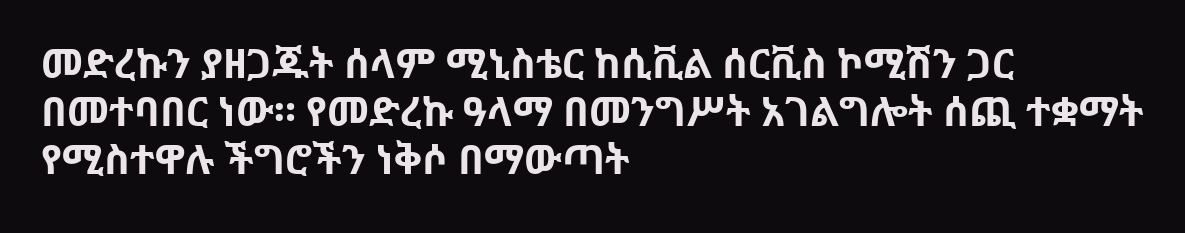መድረኩን ያዘጋጁት ሰላም ሚኒስቴር ከሲቪል ሰርቪስ ኮሚሽን ጋር በመተባበር ነው። የመድረኩ ዓላማ በመንግሥት አገልግሎት ሰጪ ተቋማት የሚስተዋሉ ችግሮችን ነቅሶ በማውጣት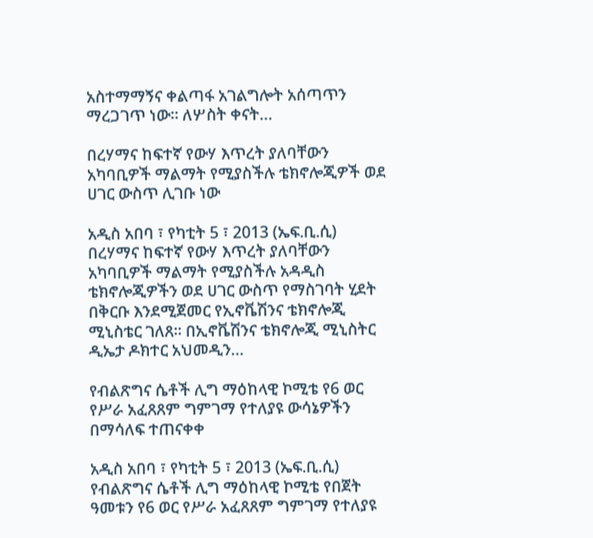አስተማማኝና ቀልጣፋ አገልግሎት አሰጣጥን ማረጋገጥ ነው። ለሦስት ቀናት…

በረሃማና ከፍተኛ የውሃ እጥረት ያለባቸውን አካባቢዎች ማልማት የሚያስችሉ ቴክኖሎጂዎች ወደ ሀገር ውስጥ ሊገቡ ነው

አዲስ አበባ ፣ የካቲት 5 ፣ 2013 (ኤፍ.ቢ.ሲ) በረሃማና ከፍተኛ የውሃ እጥረት ያለባቸውን አካባቢዎች ማልማት የሚያስችሉ አዳዲስ ቴክኖሎጂዎችን ወደ ሀገር ውስጥ የማስገባት ሂደት በቅርቡ እንደሚጀመር የኢኖቬሽንና ቴክኖሎጂ ሚኒስቴር ገለጸ። በኢኖቬሽንና ቴክኖሎጂ ሚኒስትር ዲኤታ ዶክተር አህመዲን…

የብልጽግና ሴቶች ሊግ ማዕከላዊ ኮሚቴ የ6 ወር የሥራ አፈጸጸም ግምገማ የተለያዩ ውሳኔዎችን በማሳለፍ ተጠናቀቀ

አዲስ አበባ ፣ የካቲት 5 ፣ 2013 (ኤፍ.ቢ.ሲ) የብልጽግና ሴቶች ሊግ ማዕከላዊ ኮሚቴ የበጀት ዓመቱን የ6 ወር የሥራ አፈጸጸም ግምገማ የተለያዩ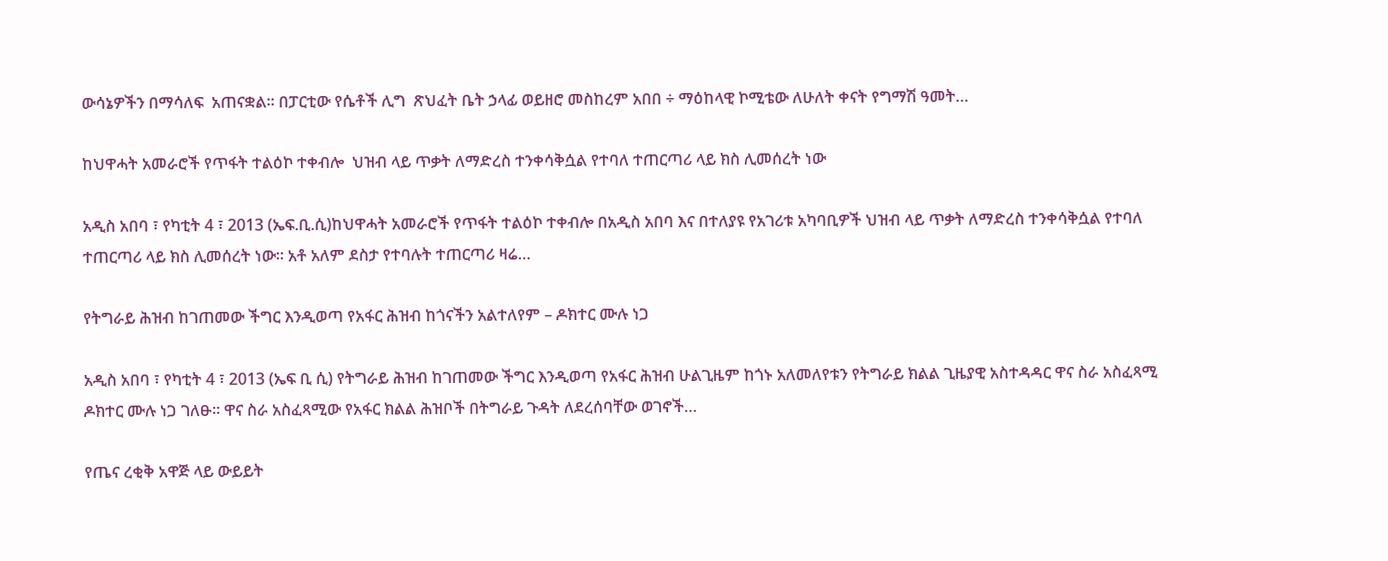ውሳኔዎችን በማሳለፍ  አጠናቋል። በፓርቲው የሴቶች ሊግ  ጽህፈት ቤት ኃላፊ ወይዘሮ መስከረም አበበ ÷ ማዕከላዊ ኮሚቴው ለሁለት ቀናት የግማሽ ዓመት…

ከህዋሓት አመራሮች የጥፋት ተልዕኮ ተቀብሎ  ህዝብ ላይ ጥቃት ለማድረስ ተንቀሳቅሷል የተባለ ተጠርጣሪ ላይ ክስ ሊመሰረት ነው

አዲስ አበባ ፣ የካቲት 4 ፣ 2013 (ኤፍ.ቢ.ሲ)ከህዋሓት አመራሮች የጥፋት ተልዕኮ ተቀብሎ በአዲስ አበባ እና በተለያዩ የአገሪቱ አካባቢዎች ህዝብ ላይ ጥቃት ለማድረስ ተንቀሳቅሷል የተባለ ተጠርጣሪ ላይ ክስ ሊመሰረት ነው። አቶ አለም ደስታ የተባሉት ተጠርጣሪ ዛሬ…

የትግራይ ሕዝብ ከገጠመው ችግር እንዲወጣ የአፋር ሕዝብ ከጎናችን አልተለየም – ዶክተር ሙሉ ነጋ

አዲስ አበባ ፣ የካቲት 4 ፣ 2013 (ኤፍ ቢ ሲ) የትግራይ ሕዝብ ከገጠመው ችግር እንዲወጣ የአፋር ሕዝብ ሁልጊዜም ከጎኑ አለመለየቱን የትግራይ ክልል ጊዜያዊ አስተዳዳር ዋና ስራ አስፈጻሚ ዶክተር ሙሉ ነጋ ገለፁ፡፡ ዋና ስራ አስፈጻሚው የአፋር ክልል ሕዝቦች በትግራይ ጉዳት ለደረሰባቸው ወገኖች…

የጤና ረቂቅ አዋጅ ላይ ውይይት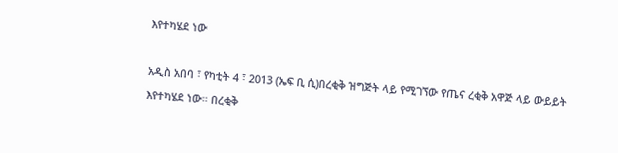እየተካሄደ ነው

አዲስ አበባ ፣ የካቲት 4 ፣ 2013 (ኤፍ ቢ ሲ)በረቂቅ ዝግጅት ላይ የሚገኘው የጤና ረቂቅ አዋጅ ላይ ውይይት እየተካሄደ ነው። በረቂቅ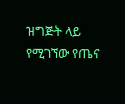ዝግጅት ላይ የሚገኘው የጤና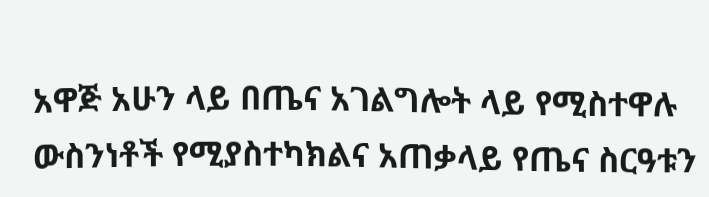አዋጅ አሁን ላይ በጤና አገልግሎት ላይ የሚስተዋሉ ውስንነቶች የሚያስተካክልና አጠቃላይ የጤና ስርዓቱን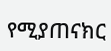የሚያጠናክር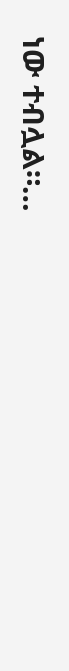ነው ተብሏል።…